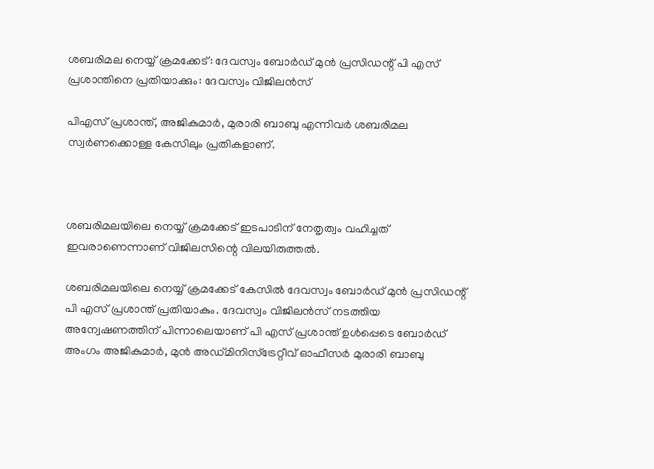ശബരിമല നെയ്യ് ക്രമക്കേട്: ദേവസ്വം ബോര്‍ഡ് മുന്‍ പ്രസിഡന്റ് പി എസ് പ്രശാന്തിനെ പ്രതിയാക്കും: ദേവസ്വം വിജിലന്‍സ്

പിഎസ് പ്രശാന്ത്, അജികുമാര്‍, മുരാരി ബാബു എന്നിവര്‍ ശബരിമല സ്വര്‍ണക്കൊള്ള കേസിലും പ്രതികളാണ്.



ശബരിമലയിലെ നെയ്യ് ക്രമക്കേട് ഇടപാടിന് നേതൃത്വം വഹിച്ചത് ഇവരാണെന്നാണ് വിജിലസിന്റെ വിലയിരുത്തല്‍.

ശബരിമലയിലെ നെയ്യ് ക്രമക്കേട് കേസില്‍ ദേവസ്വം ബോര്‍ഡ് മുന്‍ പ്രസിഡന്റ് പി എസ് പ്രശാന്ത് പ്രതിയാകും. ദേവസ്വം വിജിലന്‍സ് നടത്തിയ അന്വേഷണത്തിന് പിന്നാലെയാണ് പി എസ് പ്രശാന്ത് ഉള്‍പ്പെടെ ബോര്‍ഡ് അംഗം അജികുമാര്‍, മുന്‍ അഡ്മിനിസ്ട്രേറ്റീവ് ഓഫീസര്‍ മുരാരി ബാബു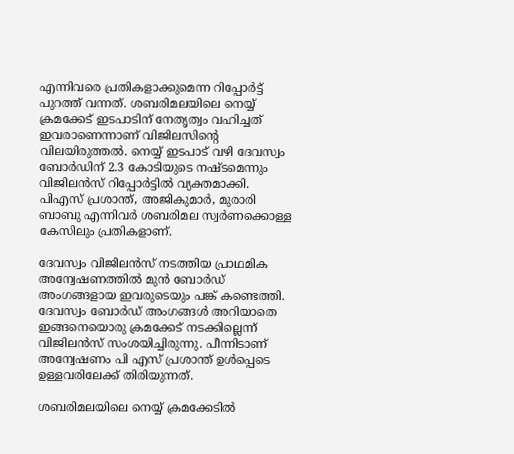എന്നിവരെ പ്രതികളാക്കുമെന്ന റിപ്പോര്‍ട്ട് പുറത്ത് വന്നത്. ശബരിമലയിലെ നെയ്യ് ക്രമക്കേട് ഇടപാടിന് നേതൃത്വം വഹിച്ചത് ഇവരാണെന്നാണ് വിജിലസിന്റെ വിലയിരുത്തല്‍. നെയ്യ് ഇടപാട് വഴി ദേവസ്വം ബോര്‍ഡിന് 2.3 കോടിയുടെ നഷ്ടമെന്നും വിജിലന്‍സ് റിപ്പോര്‍ട്ടില്‍ വ്യക്തമാക്കി. പിഎസ് പ്രശാന്ത്, അജികുമാര്‍, മുരാരി ബാബു എന്നിവര്‍ ശബരിമല സ്വര്‍ണക്കൊള്ള കേസിലും പ്രതികളാണ്.

ദേവസ്വം വിജിലന്‍സ് നടത്തിയ പ്രാഥമിക അന്വേഷണത്തില്‍ മുന്‍ ബോര്‍ഡ് അംഗങ്ങളായ ഇവരുടെയും പങ്ക് കണ്ടെത്തി. ദേവസ്വം ബോര്‍ഡ് അംഗങ്ങള്‍ അറിയാതെ ഇങ്ങനെയൊരു ക്രമക്കേട് നടക്കില്ലെന്ന് വിജിലന്‍സ് സംശയിച്ചിരുന്നു. പീന്നിടാണ് അന്വേഷണം പി എസ് പ്രശാന്ത് ഉള്‍പ്പെടെ ഉള്ളവരിലേക്ക് തിരിയുന്നത്.

ശബരിമലയിലെ നെയ്യ് ക്രമക്കേടില്‍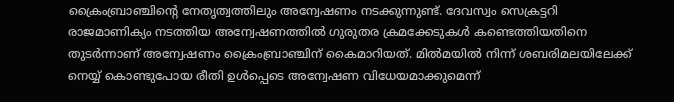ക്രൈംബ്രാഞ്ചിന്റെ നേതൃത്വത്തിലും അന്വേഷണം നടക്കുന്നുണ്ട്. ദേവസ്വം സെക്രട്ടറി രാജമാണിക്യം നടത്തിയ അന്വേഷണത്തില്‍ ഗുരുതര ക്രമക്കേടുകള്‍ കണ്ടെത്തിയതിനെ തുടര്‍ന്നാണ് അന്വേഷണം ക്രൈംബ്രാഞ്ചിന് കൈമാറിയത്. മില്‍മയില്‍ നിന്ന് ശബരിമലയിലേക്ക് നെയ്യ് കൊണ്ടുപോയ രീതി ഉള്‍പ്പെടെ അന്വേഷണ വിധേയമാക്കുമെന്ന്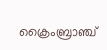ക്രൈംബ്രാഞ്ച്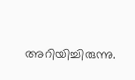അറിയിച്ചിരുന്നു.